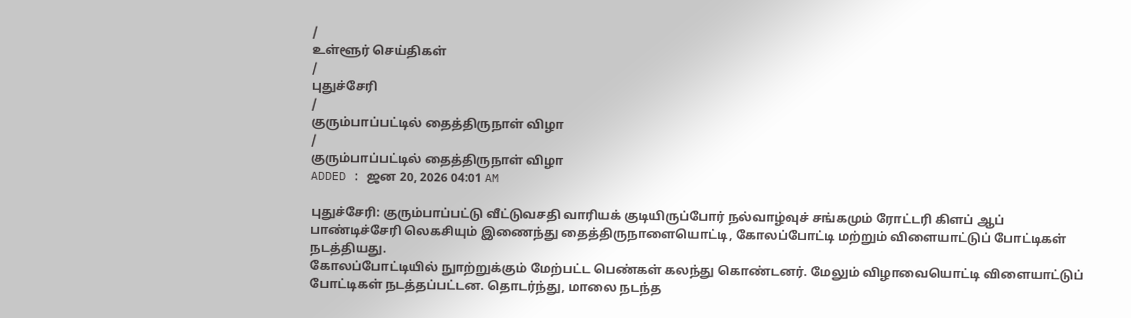/
உள்ளூர் செய்திகள்
/
புதுச்சேரி
/
குரும்பாப்பட்டில் தைத்திருநாள் விழா
/
குரும்பாப்பட்டில் தைத்திருநாள் விழா
ADDED : ஜன 20, 2026 04:01 AM

புதுச்சேரி: குரும்பாப்பட்டு வீட்டுவசதி வாரியக் குடியிருப்போர் நல்வாழ்வுச் சங்கமும் ரோட்டரி கிளப் ஆப் பாண்டிச்சேரி லெகசியும் இணைந்து தைத்திருநாளையொட்டி, கோலப்போட்டி மற்றும் விளையாட்டுப் போட்டிகள் நடத்தியது.
கோலப்போட்டியில் நுாற்றுக்கும் மேற்பட்ட பெண்கள் கலந்து கொண்டனர். மேலும் விழாவையொட்டி விளையாட்டுப் போட்டிகள் நடத்தப்பட்டன. தொடர்ந்து, மாலை நடந்த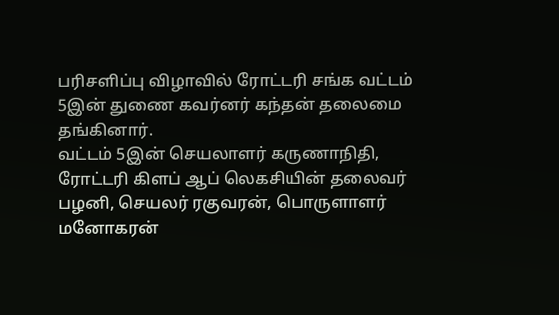பரிசளிப்பு விழாவில் ரோட்டரி சங்க வட்டம் 5இன் துணை கவர்னர் கந்தன் தலைமை தங்கினார்.
வட்டம் 5இன் செயலாளர் கருணாநிதி, ரோட்டரி கிளப் ஆப் லெகசியின் தலைவர் பழனி, செயலர் ரகுவரன், பொருளாளர் மனோகரன்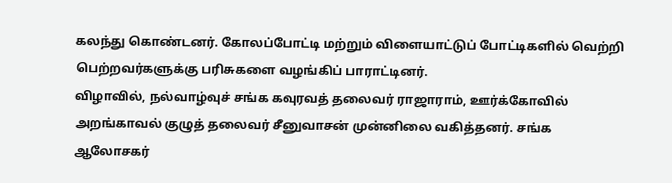கலந்து கொண்டனர். கோலப்போட்டி மற்றும் விளையாட்டுப் போட்டிகளில் வெற்றி பெற்றவர்களுக்கு பரிசுகளை வழங்கிப் பாராட்டினர்.
விழாவில், நல்வாழ்வுச் சங்க கவுரவத் தலைவர் ராஜாராம், ஊர்க்கோவில் அறங்காவல் குழுத் தலைவர் சீனுவாசன் முன்னிலை வகித்தனர். சங்க ஆலோசகர்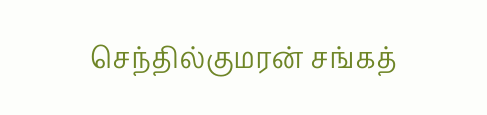செந்தில்குமரன் சங்கத்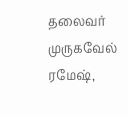தலைவர் முருகவேல் ரமேஷ்,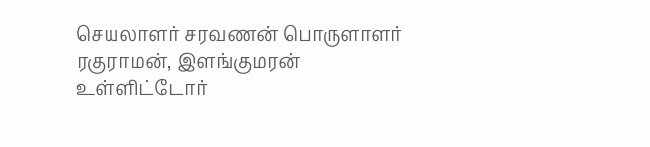செயலாளர் சரவணன் பொருளாளர் ரகுராமன், இளங்குமரன் உள்ளிட்டோர்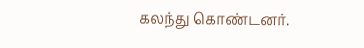கலந்து கொண்டனர்.